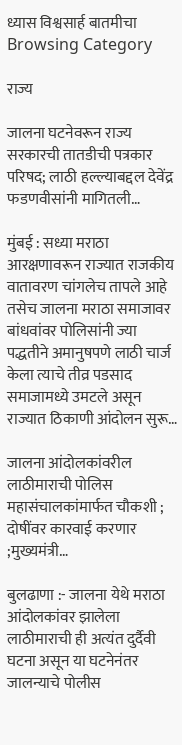ध्यास विश्वसार्ह बातमीचा
Browsing Category

राज्य

जालना घटनेवरून राज्य सरकारची तातडीची पत्रकार परिषद; लाठी हल्ल्याबद्दल देवेंद्र फडणवीसांनी मागितली…

मुंबई : सध्या मराठा आरक्षणावरून राज्यात राजकीय वातावरण चांगलेच तापले आहे तसेच जालना मराठा समाजावर बांधवांवर पोलिसांनी ज्या पद्धतीने अमानुषपणे लाठी चार्ज केला त्याचे तीव्र पडसाद समाजामध्ये उमटले असून राज्यात ठिकाणी आंदोलन सुरू…

जालना आंदोलकांवरील लाठीमाराची पोलिस महासंचालकांमार्फत चौकशी ; दोषींवर कारवाई करणार ;मुख्यमंत्री…

बुलढाणा :- जालना येथे मराठा आंदोलकांवर झालेला लाठीमाराची ही अत्यंत दुर्दैवी घटना असून या घटनेनंतर जालन्याचे पोलीस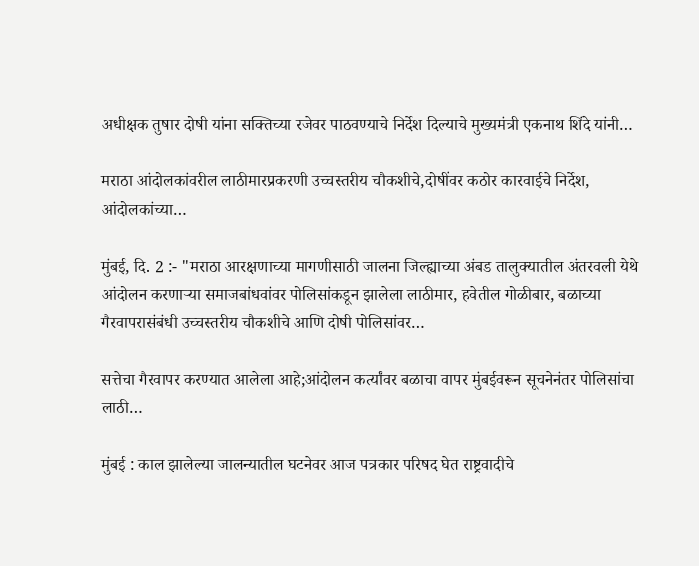अधीक्षक तुषार दोषी यांना सक्तिच्या रजेवर पाठवण्याचे निर्देश दिल्याचे मुख्यमंत्री एकनाथ शिंदे यांनी…

मराठा आंदोलकांवरील लाठीमारप्रकरणी उच्चस्तरीय चौकशीचे,दोषींवर कठोर कारवाईचे निर्देश, आंदोलकांच्या…

मुंबई, दि. 2 :- "मराठा आरक्षणाच्या मागणीसाठी जालना जिल्ह्याच्या अंबड तालुक्यातील अंतरवली येथे आंदोलन करणाऱ्या समाजबांधवांवर पोलिसांकडून झालेला लाठीमार, हवेतील गोळीबार, बळाच्या गैरवापरासंबंधी उच्चस्तरीय चौकशीचे आणि दोषी पोलिसांवर…

सत्तेचा गैरवापर करण्यात आलेला आहे;आंदोलन कर्त्यांवर बळाचा वापर मुंबईवरून सूचनेनंतर पोलिसांचा लाठी…

मुंबई : काल झालेल्या जालन्यातील घटनेवर आज पत्रकार परिषद घेत राष्ट्रवादीचे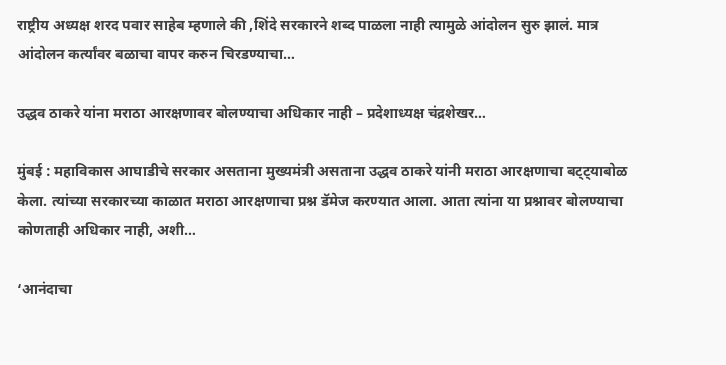राष्ट्रीय अध्यक्ष शरद पवार साहेब म्हणाले की ,शिंदे सरकारने शब्द पाळला नाही त्यामुळे आंदोलन सुरु झालं. मात्र आंदोलन कर्त्यांवर बळाचा वापर करुन चिरडण्याचा…

उद्धव ठाकरे यांना मराठा आरक्षणावर बोलण्याचा अधिकार नाही – प्रदेशाध्यक्ष चंद्रशेखर…

मुंबई : महाविकास आघाडीचे सरकार असताना मुख्यमंत्री असताना उद्धव ठाकरे यांनी मराठा आरक्षणाचा बट्ट्याबोळ केला. त्यांच्या सरकारच्या काळात मराठा आरक्षणाचा प्रश्न डॅमेज करण्यात आला. आता त्यांना या प्रश्नावर बोलण्याचा कोणताही अधिकार नाही, अशी…

‘आनंदाचा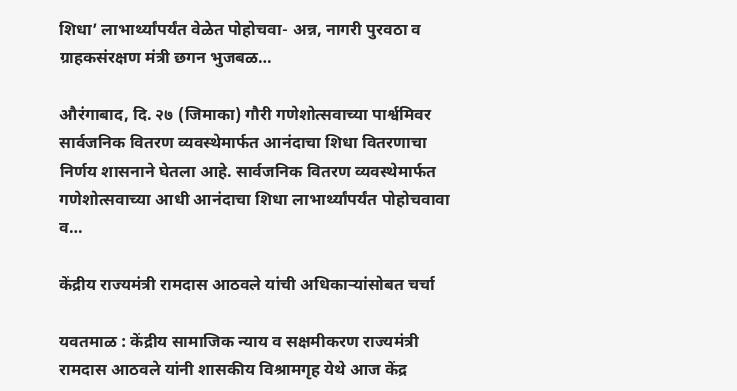शिधा’ लाभार्थ्यांपर्यंत वेळेत पोहोचवा- अन्न, नागरी पुरवठा व ग्राहकसंरक्षण मंत्री छगन भुजबळ…

औरंगाबाद, दि. २७ (जिमाका) गौरी गणेशोत्सवाच्या पार्श्वमिवर सार्वजनिक वितरण व्यवस्थेमार्फत आनंदाचा शिधा वितरणाचा निर्णय शासनाने घेतला आहे. सार्वजनिक वितरण व्यवस्थेमार्फत गणेशोत्सवाच्या आधी आनंदाचा शिधा लाभार्थ्यांपर्यंत पोहोचवावा व…

केंद्रीय राज्यमंत्री रामदास आठवले यांची अधिकाऱ्यांसोबत चर्चा

यवतमाळ : केंद्रीय सामाजिक न्याय व सक्षमीकरण राज्यमंत्री रामदास आठवले यांनी शासकीय विश्रामगृह येथे आज केंद्र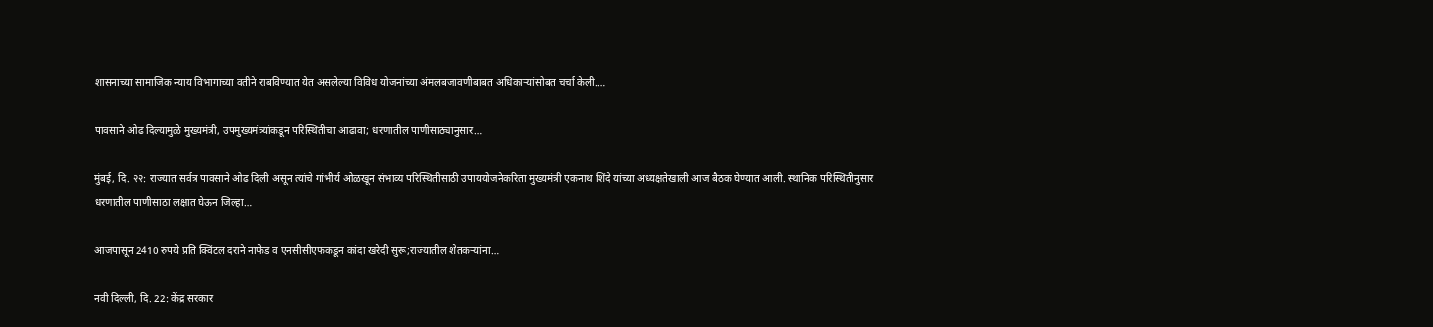शासनाच्या सामाजिक न्याय विभागाच्या वतीने राबविण्यात येत असलेल्या विविध योजनांच्या अंमलबजावणीबाबत अधिकाऱ्यांसोबत चर्चा केली.…

पावसाने ओढ दिल्यामुळे मुख्यमंत्री, उपमुख्यमंत्र्यांकडून परिस्थितीचा आढावा; धरणातील पाणीसाठ्यानुसार…

मुंबई, दि. २२: राज्यात सर्वत्र पावसाने ओढ दिली असून त्यांचे गांभीर्य ओळखून संभाव्य परिस्थितीसाठी उपाययोजनेकरिता मुख्यमंत्री एकनाथ शिंदे यांच्या अध्यक्षतेखाली आज बैठक घेण्यात आली. स्थानिक परिस्थितीनुसार धरणातील पाणीसाठा लक्षात घेऊन जिल्हा…

आजपासून 2410 रुपये प्रति क्विंटल दराने नाफेड व एनसीसीएफकडून कांदा खरेदी सुरू;राज्यातील शेतकऱ्यांना…

नवी दिल्ली, दि. 22: केंद्र सरकार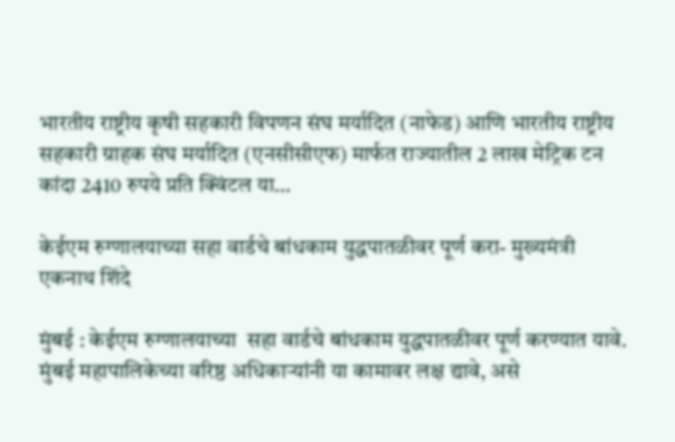भारतीय राष्ट्रीय कृषी सहकारी विपणन संघ मर्यादित (नाफेड) आणि भारतीय राष्ट्रीय सहकारी ग्राहक संघ मर्यादित (एनसीसीएफ) मार्फत राज्यातील 2 लाख मेट्रिक टन कांदा 2410 रुपये प्रति क्विंटल या…

केईएम रुग्णालयाच्या सहा वार्डचे बांधकाम युद्धपातळीवर पूर्ण करा- मुख्यमंत्री एकनाथ शिंदे

मुंबई : केईएम रुग्णालयाच्या  सहा वार्डचे बांधकाम युद्धपातळीवर पूर्ण करण्यात यावे. मुंबई महापालिकेच्या वरिष्ठ अधिकाऱ्यांनी या कामावर लक्ष द्यावे, असे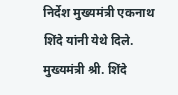निर्देश मुख्यमंत्री एकनाथ शिंदे यांनी येथे दिले. मुख्यमंत्री श्री. शिंदे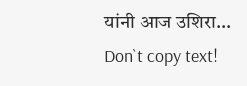यांनी आज उशिरा…
Don`t copy text!